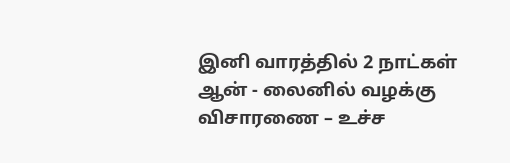இனி வாரத்தில் 2 நாட்கள் ஆன் - லைனில் வழக்கு விசாரணை – உச்ச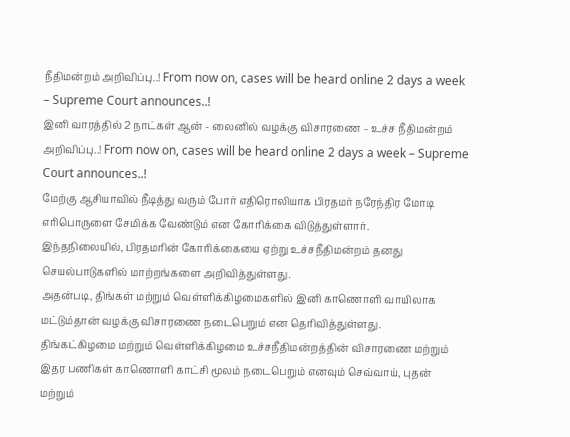நீதிமன்றம் அறிவிப்பு..! From now on, cases will be heard online 2 days a week – Supreme Court announces..!
இனி வாரத்தில் 2 நாட்கள் ஆன் - லைனில் வழக்கு விசாரணை – உச்ச நீதிமன்றம் அறிவிப்பு..! From now on, cases will be heard online 2 days a week – Supreme Court announces..!
மேற்கு ஆசியாவில் நீடித்து வரும் போர் எதிரொலியாக பிரதமர் நரேந்திர மோடி எரிபொருளை சேமிக்க வேண்டும் என கோரிக்கை விடுத்துள்ளார்.
இந்தநிலையில், பிரதமரின் கோரிக்கையை ஏற்று உச்சநீதிமன்றம் தனது செயல்பாடுகளில் மாற்றங்களை அறிவித்துள்ளது.
அதன்படி, திங்கள் மற்றும் வெள்ளிக்கிழமைகளில் இனி காணொளி வாயிலாக மட்டும்தான் வழக்கு விசாரணை நடைபெறும் என தெரிவித்துள்ளது.
திங்கட்கிழமை மற்றும் வெள்ளிக்கிழமை உச்சநீதிமன்றத்தின் விசாரணை மற்றும் இதர பணிகள் காணொளி காட்சி மூலம் நடைபெறும் எனவும் செவ்வாய், புதன் மற்றும்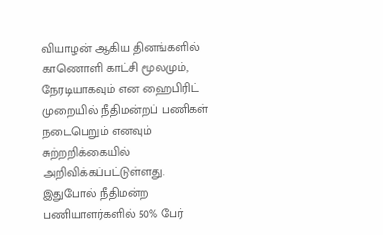வியாழன் ஆகிய தினங்களில் காணொளி காட்சி மூலமும், நேரடியாகவும் என ஹைபிரிட் முறையில் நீதிமன்றப் பணிகள் நடைபெறும் எனவும் சுற்றறிக்கையில் அறிவிக்கப்பட்டுள்ளது.
இதுபோல் நீதிமன்ற பணியாளர்களில் 50% பேர்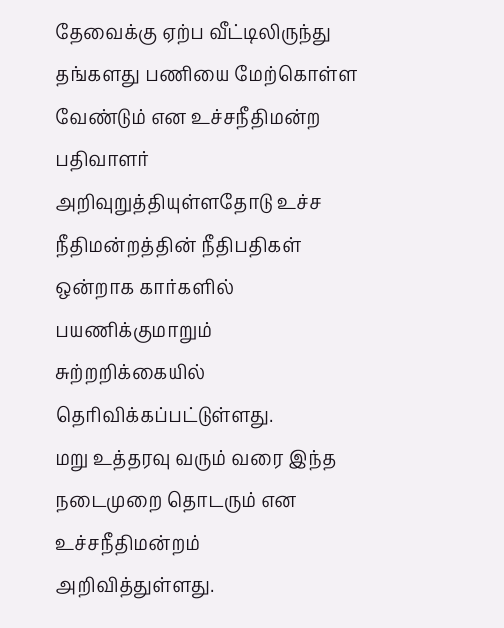தேவைக்கு ஏற்ப வீட்டிலிருந்து தங்களது பணியை மேற்கொள்ள வேண்டும் என உச்சநீதிமன்ற பதிவாளர் அறிவுறுத்தியுள்ளதோடு உச்ச நீதிமன்றத்தின் நீதிபதிகள் ஒன்றாக கார்களில் பயணிக்குமாறும் சுற்றறிக்கையில் தெரிவிக்கப்பட்டுள்ளது.
மறு உத்தரவு வரும் வரை இந்த நடைமுறை தொடரும் என உச்சநீதிமன்றம் அறிவித்துள்ளது.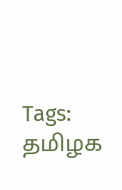Tags: தமிழக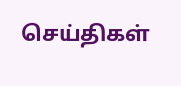செய்திகள்